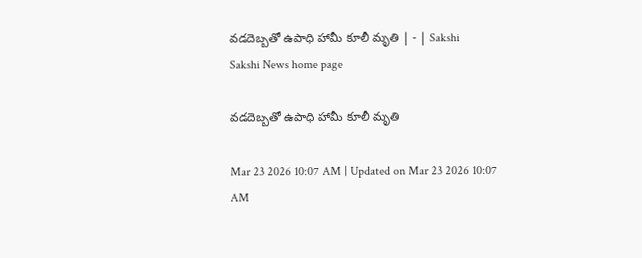వడదెబ్బతో ఉపాధి హామీ కూలీ మృతి | - | Sakshi
Sakshi News home page

వడదెబ్బతో ఉపాధి హామీ కూలీ మృతి

Mar 23 2026 10:07 AM | Updated on Mar 23 2026 10:07 AM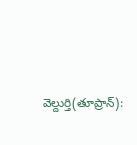వెల్దుర్తి(తూప్రాన్‌):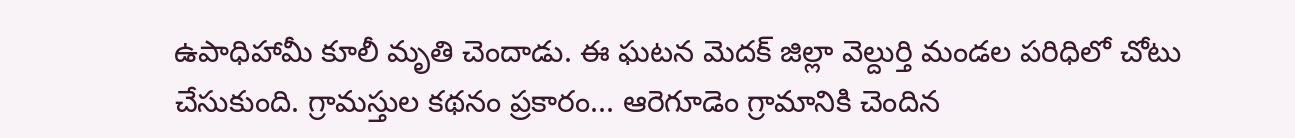ఉపాధిహామీ కూలీ మృతి చెందాడు. ఈ ఘటన మెదక్‌ జిల్లా వెల్దుర్తి మండల పరిధిలో చోటు చేసుకుంది. గ్రామస్తుల కథనం ప్రకారం... ఆరెగూడెం గ్రామానికి చెందిన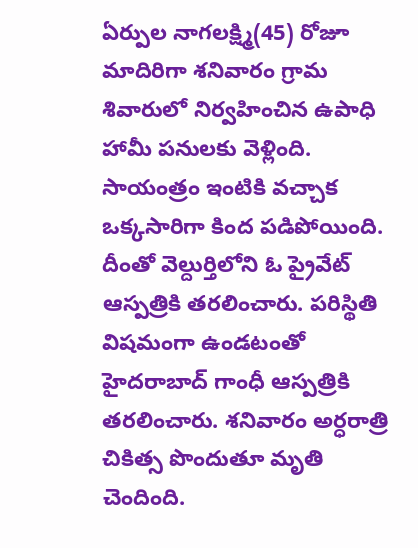ఏర్పుల నాగలక్ష్మి(45) రోజూ మాదిరిగా శనివారం గ్రామ శివారులో నిర్వహించిన ఉపాధి హామీ పనులకు వెళ్లింది. సాయంత్రం ఇంటికి వచ్చాక ఒక్కసారిగా కింద పడిపోయింది. దీంతో వెల్దుర్తిలోని ఓ ప్రైవేట్‌ ఆస్పత్రికి తరలించారు. పరిస్థితి విషమంగా ఉండటంతో హైదరాబాద్‌ గాంధీ ఆస్పత్రికి తరలించారు. శనివారం అర్ధరాత్రి చికిత్స పొందుతూ మృతి చెందింది.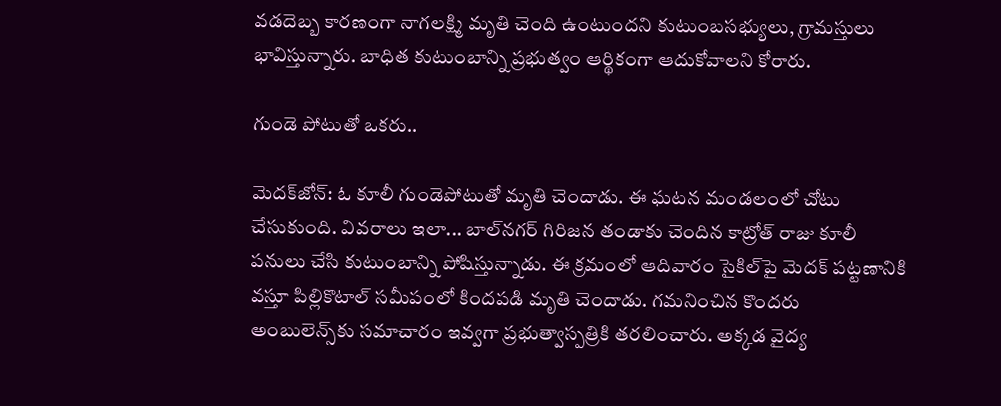వడదెబ్బ కారణంగా నాగలక్ష్మి మృతి చెంది ఉంటుందని కుటుంబసభ్యులు, గ్రామస్తులు భావిస్తున్నారు. బాధిత కుటుంబాన్ని ప్రభుత్వం ఆర్థికంగా ఆదుకోవాలని కోరారు.

గుండె పోటుతో ఒకరు..

మెదక్‌జోన్‌: ఓ కూలీ గుండెపోటుతో మృతి చెందాడు. ఈ ఘటన మండలంలో చోటు చేసుకుంది. వివరాలు ఇలా... బాల్‌నగర్‌ గిరిజన తండాకు చెందిన కాట్రోత్‌ రాజు కూలీ పనులు చేసి కుటుంబాన్ని పోషిస్తున్నాడు. ఈ క్రమంలో ఆదివారం సైకిల్‌పై మెదక్‌ పట్టణానికి వస్తూ పిల్లికొటాల్‌ సమీపంలో కిందపడి మృతి చెందాడు. గమనించిన కొందరు అంబులెన్స్‌కు సమాచారం ఇవ్వగా ప్రభుత్వాస్పత్రికి తరలించారు. అక్కడ వైద్య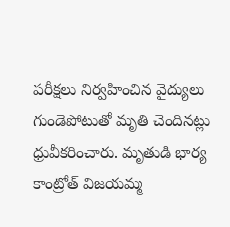పరీక్షలు నిర్వహించిన వైద్యులు గుండెపోటుతో మృతి చెందినట్లు ధ్రువీకరించారు. మృతుడి భార్య కాంట్రోత్‌ విజయమ్మ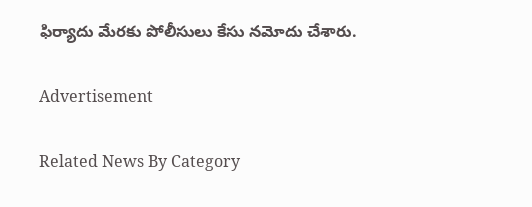ఫిర్యాదు మేరకు పోలీసులు కేసు నమోదు చేశారు.

Advertisement

Related News By Category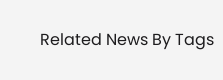Related News By Tags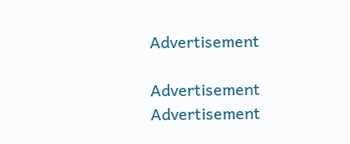Advertisement

Advertisement
Advertisement